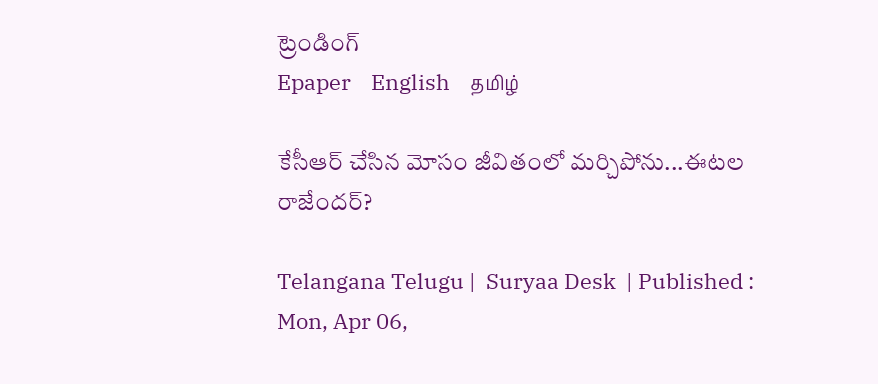ట్రెండింగ్
Epaper    English    தமிழ்

కేసీఆర్ చేసిన మోసం జీవితంలో మర్చిపోను...ఈటల రాజేందర్?

Telangana Telugu |  Suryaa Desk  | Published : Mon, Apr 06,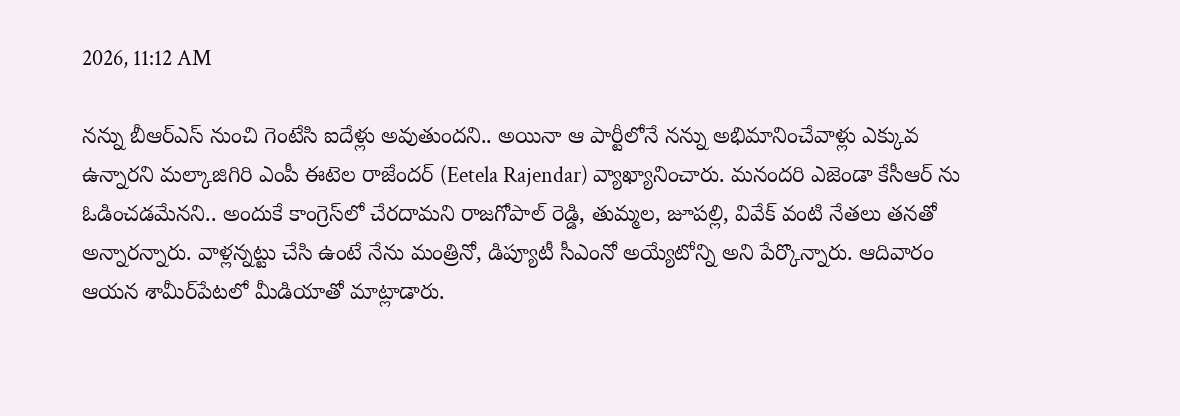2026, 11:12 AM

నన్ను బీఆర్ఎస్ నుంచి గెంటేసి ఐదేళ్లు అవుతుందని.. అయినా ఆ పార్టీలోనే న‌న్ను అభిమానించేవాళ్లు ఎక్కువ ఉన్నార‌ని మల్కాజిగిరి ఎంపీ ఈటెల రాజేంద‌ర్ (Eetela Rajendar) వ్యాఖ్యానించారు. మనందరి ఎజెండా కేసీఆర్ ను ఓడించ‌డ‌మేన‌ని.. అందుకే కాంగ్రెస్‌లో చేర‌దామ‌ని రాజగోపాల్ రెడ్డి, తుమ్మల, జూపల్లి, వివేక్ వంటి నేత‌లు త‌న‌తో అన్నార‌న్నారు. వాళ్ల‌న్న‌ట్టు చేసి ఉంటే నేను మంత్రినో, డిప్యూటీ సీఎంనో అయ్యేటోన్ని అని పేర్కొన్నారు. ఆదివారం ఆయ‌న శామీర్‌పేట‌లో మీడియాతో మాట్లాడారు.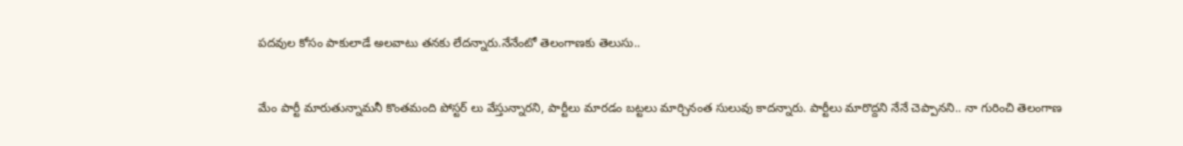పదవుల కోసం పాకులాడే అల‌వాటు త‌న‌కు లేద‌న్నారు.నేనేంటో తెలంగాణ‌కు తెలుసు..


మేం పార్టీ మారుతున్నామనీ కొంతమంది పోస్టర్ లు వేస్తున్నారని, పార్టీలు మారడం బట్టలు మార్చినంత సులువు కాద‌న్నారు. పార్టీలు మారొద్ద‌ని నేనే చెప్పాన‌ని.. నా గురించి తెలంగాణ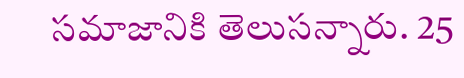సమాజానికి తెలుసన్నారు. 25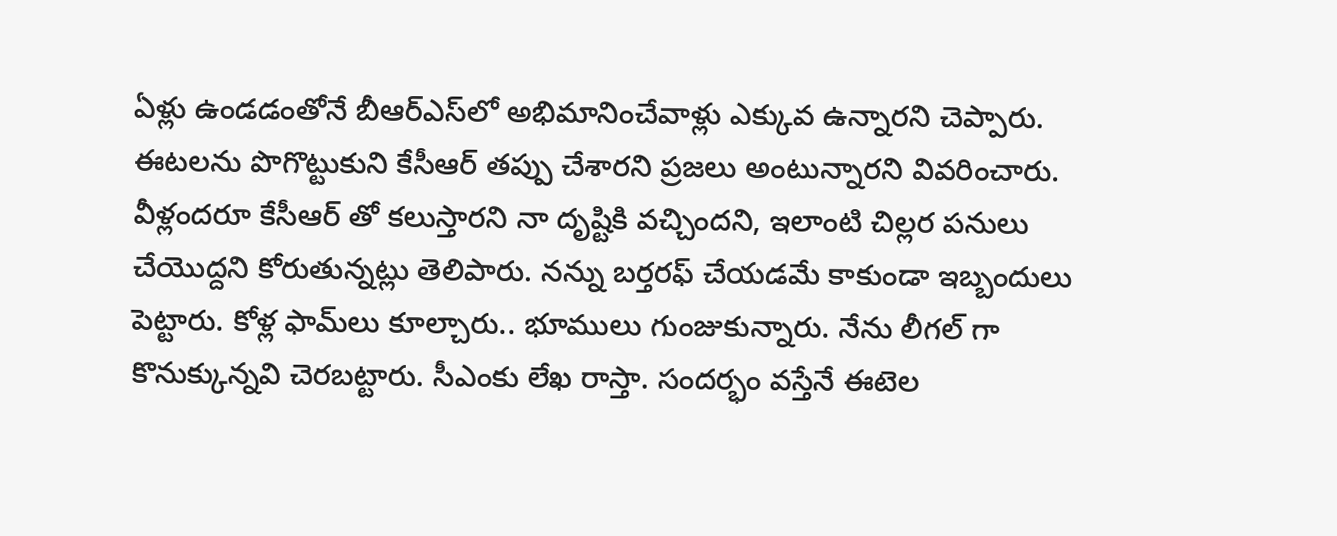ఏళ్లు ఉండ‌డంతోనే బీఆర్ఎస్‌లో అభిమానించేవాళ్లు ఎక్కువ ఉన్నార‌ని చెప్పారు. ఈటలను పొగొట్టుకుని కేసీఆర్ తప్పు చేశారని ప్రజలు అంటున్నార‌ని వివ‌రించారు. వీళ్లందరూ కేసీఆర్ తో కలుస్తారని నా దృష్టికి వ‌చ్చింద‌ని, ఇలాంటి చిల్ల‌ర ప‌నులు చేయొద్ద‌ని కోరుతున్న‌ట్లు తెలిపారు. నన్ను బర్తరఫ్ చేయడమే కాకుండా ఇబ్బందులు పెట్టారు. కోళ్ల ఫామ్‌లు కూల్చారు.. భూములు గుంజుకున్నారు. నేను లీగల్ గా కొనుక్కున్నవి చెరబట్టారు. సీఎంకు లేఖ రాస్తా. సందర్భం వస్తేనే ఈటెల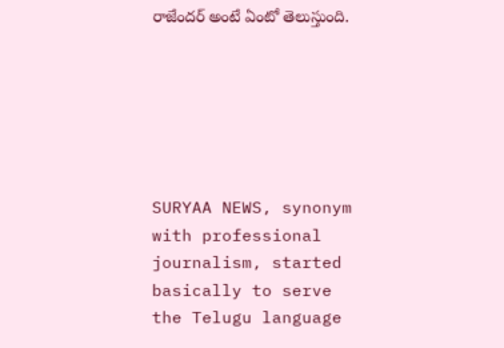రాజేందర్ అంటే ఏంటో తెలుస్తుంది.






SURYAA NEWS, synonym with professional journalism, started basically to serve the Telugu language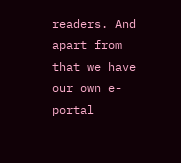readers. And apart from that we have our own e-portal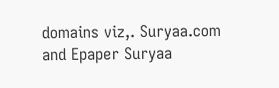domains viz,. Suryaa.com and Epaper Suryaa